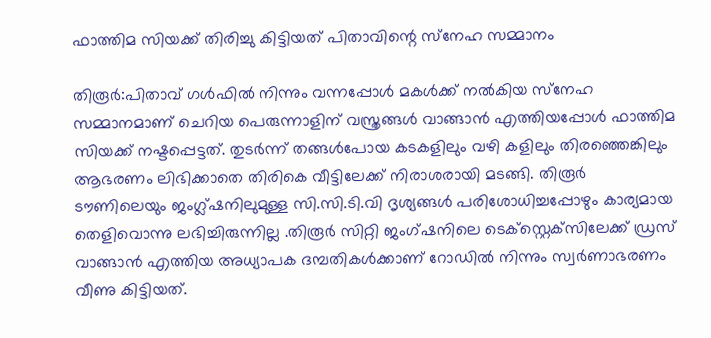ഫാത്തിമ സിയക്ക് തിരിച്ചു കിട്ടിയത് പിതാവിന്റെ സ്‌നേഹ സമ്മാനം

തിരൂര്‍:പിതാവ് ഗള്‍ഫില്‍ നിന്നും വന്നപ്പോള്‍ മകള്‍ക്ക് നല്‍കിയ സ്‌നേഹ സമ്മാനമാണ് ചെറിയ പെരുന്നാളിന് വസ്ത്രങ്ങള്‍ വാങ്ങാന്‍ എത്തിയപ്പോള്‍ ഫാത്തിമ സിയക്ക് നഷ്ടപ്പെട്ടത്. തുടര്‍ന്ന് തങ്ങള്‍പോയ കടകളിലും വഴി കളിലും തിരഞ്ഞെങ്കിലും ആഭരണം ലിഭിക്കാതെ തിരികെ വീട്ടിലേക്ക് നിരാശരായി മടങ്ങി. തിരൂര്‍ ടൗണിലെയും ജംഗ്ല്ഷനിലുമുള്ള സി.സി.ടി.വി ദൃശ്യങ്ങള്‍ പരിശോധിച്ചപ്പോഴും കാര്യമായ തെളിവൊന്നു ലഭിച്ചിരുന്നില്ല .തിരൂര്‍ സിറ്റി ജംഗ്ഷനിലെ ടെക്‌സ്റ്റെക്‌സിലേക്ക് ഡ്രസ് വാങ്ങാന്‍ എത്തിയ അധ്യാപക ദമ്പതികള്‍ക്കാണ് റോഡില്‍ നിന്നും സ്വര്‍ണാഭരണം വീണു കിട്ടിയത്.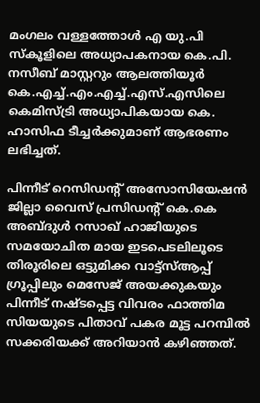മംഗലം വള്ളത്തോള്‍ എ യു.പി സ്‌കൂളിലെ അധ്യാപകനായ കെ.പി. നസീബ് മാസ്റ്ററും ആലത്തിയൂര്‍ കെ.എച്ച്.എം.എച്ച്.എസ്.എസിലെ കെമിസ്ട്രി അധ്യാപികയായ കെ. ഹാസിഫ ടീച്ചര്‍ക്കുമാണ് ആഭരണം ലഭിച്ചത്.

പിന്നീട് റെസിഡന്റ് അസോസിയേഷന്‍ ജില്ലാ വൈസ് പ്രസിഡന്റ് കെ.കെ അബ്ദുള്‍ റസാഖ് ഹാജിയുടെ സമയോചിത മായ ഇടപെടലിലൂടെ തിരൂരിലെ ഒട്ടുമിക്ക വാട്ട്‌സ്ആപ്പ് ഗ്രൂപ്പിലും മെസേജ് അയക്കുകയും പിന്നീട് നഷ്ടപ്പെട്ട വിവരം ഫാത്തിമ സിയയുടെ പിതാവ് പകര മൂട്ട പറമ്പില്‍ സക്കരിയക്ക് അറിയാന്‍ കഴിഞ്ഞത്.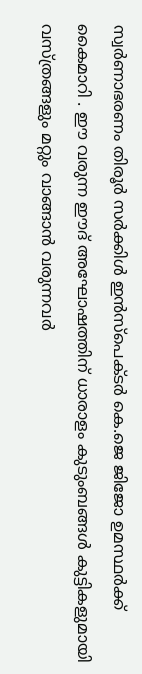സ്വര്‍ണാഭരണം തിരൂര്‍ സര്‍ക്കിള്‍ ഇന്‍സ്‌പെക്ടര്‍ കെ.ജെ ജിജോ ഉമസ്ഥര്‍ക്ക് കൈമാറി . ഈ വരുന്ന ഈദ് അഘോഷത്തിന് ധാരാളം കുടുംബങ്ങള്‍ കുട്ടികളുമായി വസ്ത്രങ്ങളും മറ്റും വാങ്ങാന്‍ വരുന്നവര്‍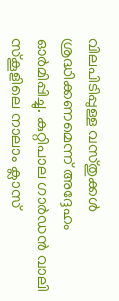വിലപിടിപ്പുള്ള വസ്തുക്കള്‍ ശ്രദ്ധിക്കണമെന്ന് അദ്ദേഹം ഓര്‍മിപ്പിച്ചു. കുറ്റിപാല ഗാര്‍ഡന്‍ വാലി സ്‌കൂളിലെ നാലാം ക്ലാസ്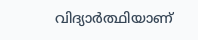വിദ്യാര്‍ത്ഥിയാണ്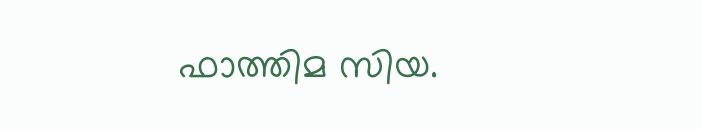ഫാത്തിമ സിയ.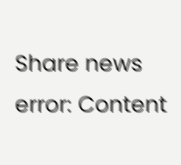Share news
error: Content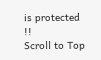is protected !!
Scroll to Top